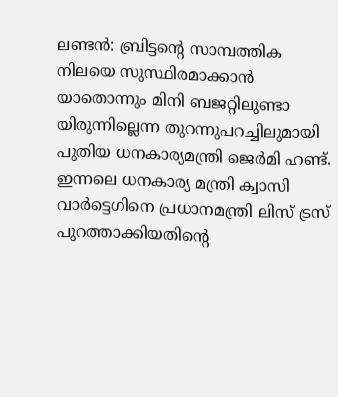ലണ്ടൻ: ബ്രിട്ടന്റെ സാമ്പത്തിക നിലയെ സുസ്ഥിരമാക്കാൻ യാതൊന്നും മിനി ബജറ്റിലുണ്ടാ യിരുന്നില്ലെന്ന തുറന്നുപറച്ചിലുമായി പുതിയ ധനകാര്യമന്ത്രി ജെർമി ഹണ്ട്. ഇന്നലെ ധനകാര്യ മന്ത്രി ക്വാസി വാർട്ടെഗിനെ പ്രധാനമന്ത്രി ലിസ് ട്രസ് പുറത്താക്കിയതിന്റെ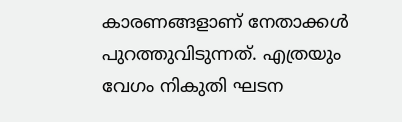കാരണങ്ങളാണ് നേതാക്കൾ പുറത്തുവിടുന്നത്. എത്രയും വേഗം നികുതി ഘടന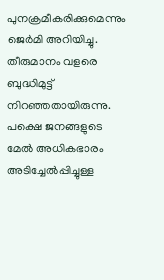പുനക്രമീകരിക്കുമെന്നും ജെർമി അറിയിച്ചു.
തീരുമാനം വളരെ ബുദ്ധിമുട്ട് നിറഞ്ഞതായിരുന്നു. പക്ഷെ ജനങ്ങളുടെ മേൽ അധികഭാരം അടിച്ചേൽപ്പിച്ചുള്ള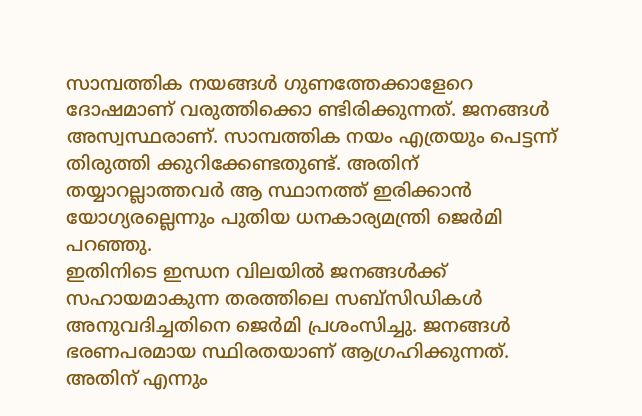സാമ്പത്തിക നയങ്ങൾ ഗുണത്തേക്കാളേറെ ദോഷമാണ് വരുത്തിക്കൊ ണ്ടിരിക്കുന്നത്. ജനങ്ങൾ അസ്വസ്ഥരാണ്. സാമ്പത്തിക നയം എത്രയും പെട്ടന്ന് തിരുത്തി ക്കുറിക്കേണ്ടതുണ്ട്. അതിന് തയ്യാറല്ലാത്തവർ ആ സ്ഥാനത്ത് ഇരിക്കാൻ യോഗ്യരല്ലെന്നും പുതിയ ധനകാര്യമന്ത്രി ജെർമി പറഞ്ഞു.
ഇതിനിടെ ഇന്ധന വിലയിൽ ജനങ്ങൾക്ക് സഹായമാകുന്ന തരത്തിലെ സബ്സിഡികൾ അനുവദിച്ചതിനെ ജെർമി പ്രശംസിച്ചു. ജനങ്ങൾ ഭരണപരമായ സ്ഥിരതയാണ് ആഗ്രഹിക്കുന്നത്. അതിന് എന്നും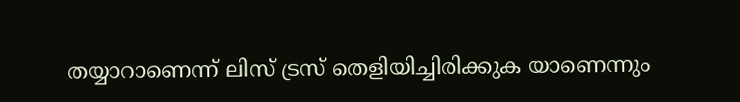തയ്യാറാണെന്ന് ലിസ് ട്രസ് തെളിയിച്ചിരിക്കുക യാണെന്നും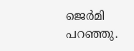ജെർമി പറഞ്ഞു.